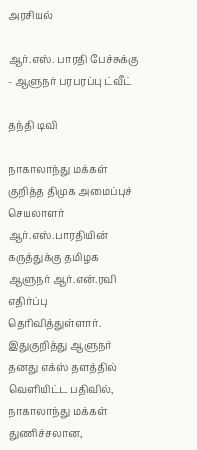அரசியல்

ஆர்.எஸ். பாரதி பேச்சுக்கு - ஆளுநர் பரபரப்பு ட்வீட்

தந்தி டிவி

நாகாலாந்து மக்கள் குறித்த திமுக அமைப்புச் செயலாளர் ஆர்.எஸ்.பாரதியின் கருத்துக்கு தமிழக ஆளுநர் ஆர்.என்.ரவி எதிர்ப்பு தெரிவித்துள்ளார். இதுகுறித்து ஆளுநர் தனது எக்ஸ் தளத்தில் வெளியிட்ட பதிவில், நாகாலாந்து மக்கள் துணிச்சலான,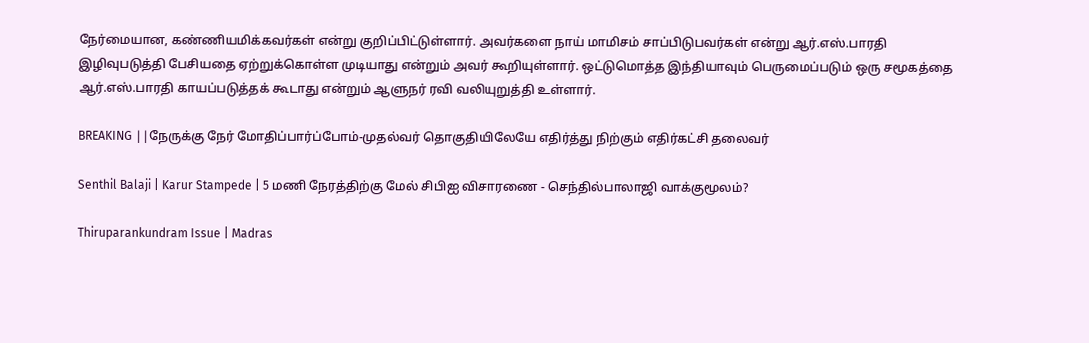நேர்மையான, கண்ணியமிக்கவர்கள் என்று குறிப்பிட்டுள்ளார். அவர்களை நாய் மாமிசம் சாப்பிடுபவர்கள் என்று ஆர்.எஸ்.பாரதி இழிவுபடுத்தி பேசியதை ஏற்றுக்கொள்ள முடியாது என்றும் அவர் கூறியுள்ளார். ஒட்டுமொத்த இந்தியாவும் பெருமைப்படும் ஒரு சமூகத்தை ஆர்.எஸ்.பாரதி காயப்படுத்தக் கூடாது என்றும் ஆளுநர் ரவி வலியுறுத்தி உள்ளார்.

BREAKING ||நேருக்கு நேர் மோதிப்பார்ப்போம்-முதல்வர் தொகுதியிலேயே எதிர்த்து நிற்கும் எதிர்கட்சி தலைவர்

Senthil Balaji | Karur Stampede | 5 மணி நேரத்திற்கு மேல் சிபிஐ விசாரணை - செந்தில்பாலாஜி வாக்குமூலம்?

Thiruparankundram Issue | Madras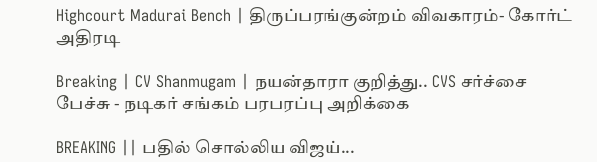Highcourt Madurai Bench | திருப்பரங்குன்றம் விவகாரம்- கோர்ட் அதிரடி

Breaking | CV Shanmugam | நயன்தாரா குறித்து.. CVS சர்ச்சை பேச்சு - நடிகர் சங்கம் பரபரப்பு அறிக்கை

BREAKING || பதில் சொல்லிய விஜய்...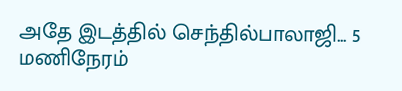அதே இடத்தில் செந்தில்பாலாஜி... 5 மணிநேரம்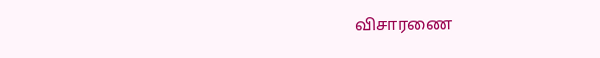விசாரணை